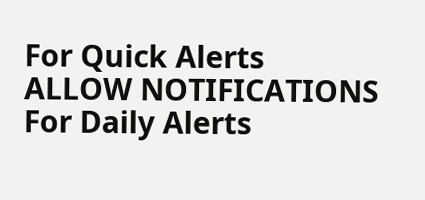For Quick Alerts
ALLOW NOTIFICATIONS
For Daily Alerts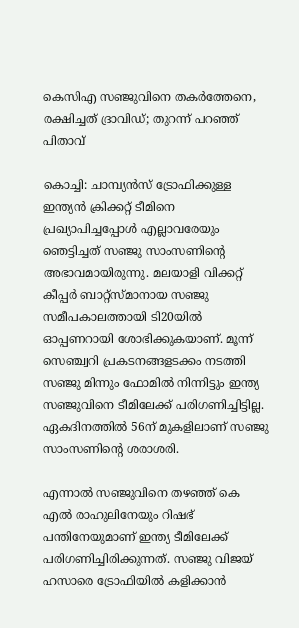കെസിഎ സഞ്ജുവിനെ തകര്‍ത്തേനെ, രക്ഷിച്ചത് ദ്രാവിഡ്; തുറന്ന് പറഞ്ഞ് പിതാവ്

കൊച്ചി: ചാമ്പ്യന്‍സ് ട്രോഫിക്കുള്ള ഇന്ത്യന്‍ ക്രിക്കറ്റ് ടീമിനെ പ്രഖ്യാപിച്ചപ്പോള്‍ എല്ലാവരേയും ഞെട്ടിച്ചത് സഞ്ജു സാംസണിന്റെ അഭാവമായിരുന്നു. മലയാളി വിക്കറ്റ് കീപ്പര്‍ ബാറ്റ്‌സ്മാനായ സഞ്ജു സമീപകാലത്തായി ടി20യില്‍ ഓപ്പണറായി ശോഭിക്കുകയാണ്. മൂന്ന് സെഞ്ച്വറി പ്രകടനങ്ങളടക്കം നടത്തി സഞ്ജു മിന്നും ഫോമില്‍ നിന്നിട്ടും ഇന്ത്യ സഞ്ജുവിനെ ടീമിലേക്ക് പരിഗണിച്ചിട്ടില്ല. ഏകദിനത്തില്‍ 56ന് മുകളിലാണ് സഞ്ജു സാംസണിന്റെ ശരാശരി.

എന്നാല്‍ സഞ്ജുവിനെ തഴഞ്ഞ് കെ എല്‍ രാഹുലിനേയും റിഷഭ് പന്തിനേയുമാണ് ഇന്ത്യ ടീമിലേക്ക് പരിഗണിച്ചിരിക്കുന്നത്. സഞ്ജു വിജയ് ഹസാരെ ട്രോഫിയില്‍ കളിക്കാന്‍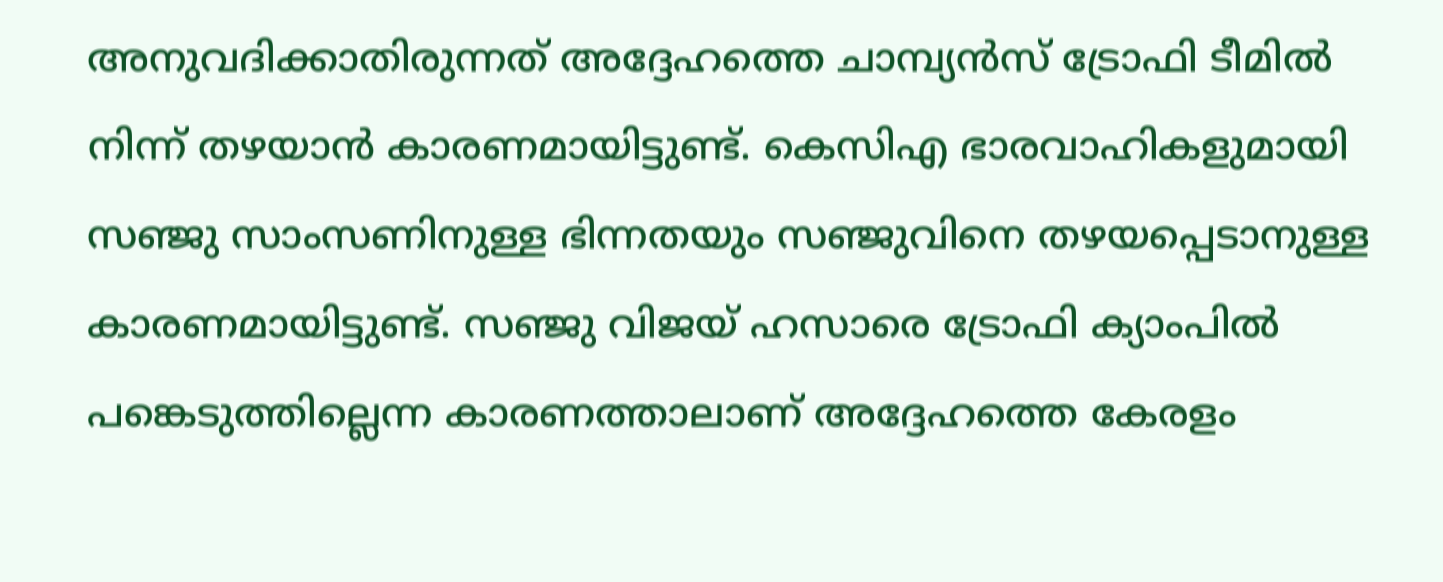അനുവദിക്കാതിരുന്നത് അദ്ദേഹത്തെ ചാമ്പ്യന്‍സ് ട്രോഫി ടീമില്‍ നിന്ന് തഴയാന്‍ കാരണമായിട്ടുണ്ട്. കെസിഎ ഭാരവാഹികളുമായി സഞ്ജു സാംസണിനുള്ള ഭിന്നതയും സഞ്ജുവിനെ തഴയപ്പെടാനുള്ള കാരണമായിട്ടുണ്ട്. സഞ്ജു വിജയ് ഹസാരെ ട്രോഫി ക്യാംപില്‍ പങ്കെടുത്തില്ലെന്ന കാരണത്താലാണ് അദ്ദേഹത്തെ കേരളം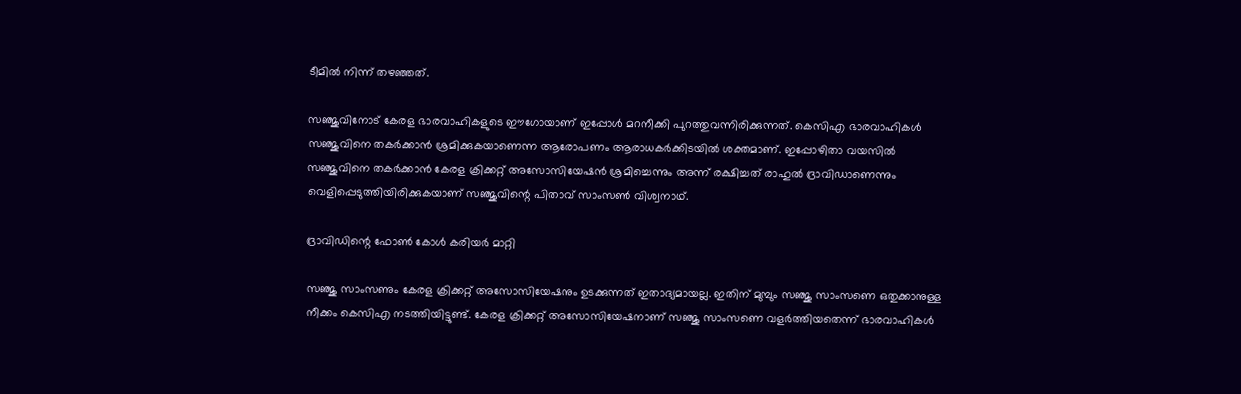ടീമില്‍ നിന്ന് തഴഞ്ഞത്.

സഞ്ജുവിനോട് കേരള ഭാരവാഹികളുടെ ഈഗോയാണ് ഇപ്പോള്‍ മറനീക്കി പുറത്തുവന്നിരിക്കുന്നത്. കെസിഎ ഭാരവാഹികള്‍ സഞ്ജുവിനെ തകര്‍ക്കാന്‍ ശ്രമിക്കുകയാണെന്ന ആരോപണം ആരാധകര്‍ക്കിടയില്‍ ശക്തമാണ്. ഇപ്പോഴിതാ വയസില്‍ സഞ്ജുവിനെ തകര്‍ക്കാന്‍ കേരള ക്രിക്കറ്റ് അസോസിയേഷന്‍ ശ്രമിച്ചെന്നും അന്ന് രക്ഷിച്ചത് രാഹുല്‍ ദ്രാവിഡാണെന്നും വെളിപ്പെടുത്തിയിരിക്കുകയാണ് സഞ്ജുവിന്റെ പിതാവ് സാംസണ്‍ വിശ്വനാഥ്.

ദ്രാവിഡിന്റെ ഫോണ്‍ കോള്‍ കരിയര്‍ മാറ്റി

സഞ്ജു സാംസണും കേരള ക്രിക്കറ്റ് അസോസിയേഷനും ഉടക്കുന്നത് ഇതാദ്യമായല്ല. ഇതിന് മുമ്പും സഞ്ജു സാംസണെ ഒതുക്കാനുള്ള നീക്കം കെസിഎ നടത്തിയിട്ടുണ്ട്. കേരള ക്രിക്കറ്റ് അസോസിയേഷനാണ് സഞ്ജു സാംസണെ വളര്‍ത്തിയതെന്ന് ഭാരവാഹികള്‍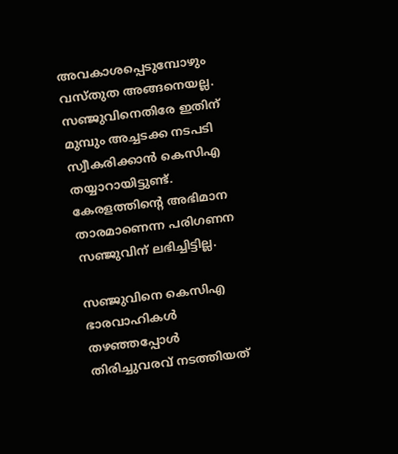അവകാശപ്പെടുമ്പോഴും വസ്തുത അങ്ങനെയല്ല. സഞ്ജുവിനെതിരേ ഇതിന് മുമ്പും അച്ചടക്ക നടപടി സ്വീകരിക്കാന്‍ കെസിഎ തയ്യാറായിട്ടുണ്ട്. കേരളത്തിന്റെ അഭിമാന താരമാണെന്ന പരിഗണന സഞ്ജുവിന് ലഭിച്ചിട്ടില്ല.

സഞ്ജുവിനെ കെസിഎ ഭാരവാഹികള്‍ തഴഞ്ഞപ്പോള്‍ തിരിച്ചുവരവ് നടത്തിയത്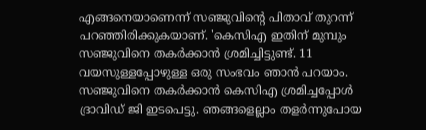എങ്ങനെയാണെന്ന് സഞ്ജുവിന്റെ പിതാവ് തുറന്ന് പറഞ്ഞിരിക്കുകയാണ്. 'കെസിഎ ഇതിന് മുമ്പും സഞ്ജുവിനെ തകര്‍ക്കാന്‍ ശ്രമിച്ചിട്ടുണ്ട്. 11 വയസുള്ളപ്പോഴുള്ള ഒരു സംഭവം ഞാന്‍ പറയാം. സഞ്ജുവിനെ തകര്‍ക്കാന്‍ കെസിഎ ശ്രമിച്ചപ്പോള്‍ ദ്രാവിഡ് ജി ഇടപെട്ടു. ഞങ്ങളെല്ലാം തളര്‍ന്നുപോയ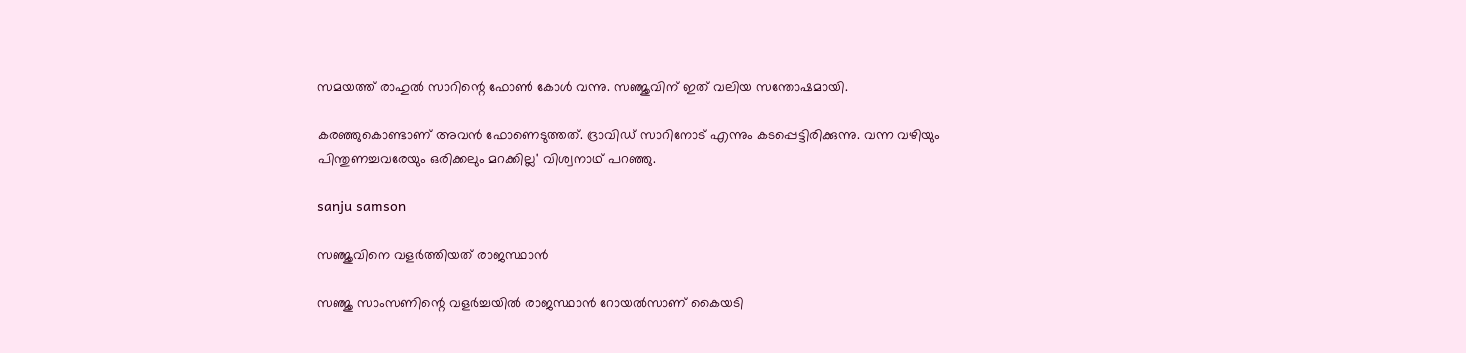സമയത്ത് രാഹുല്‍ സാറിന്റെ ഫോണ്‍ കോള്‍ വന്നു. സഞ്ജുവിന് ഇത് വലിയ സന്തോഷമായി.

കരഞ്ഞുകൊണ്ടാണ് അവന്‍ ഫോണെടുത്തത്. ദ്രാവിഡ് സാറിനോട് എന്നും കടപ്പെട്ടിരിക്കുന്നു. വന്ന വഴിയും പിന്തുണച്ചവരേയും ഒരിക്കലും മറക്കില്ല' വിശ്വനാഥ് പറഞ്ഞു.

sanju samson

സഞ്ജുവിനെ വളര്‍ത്തിയത് രാജസ്ഥാന്‍

സഞ്ജു സാംസണിന്റെ വളര്‍ച്ചയില്‍ രാജസ്ഥാന്‍ റോയല്‍സാണ് കൈയടി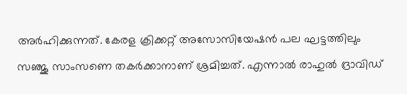അര്‍ഹിക്കുന്നത്. കേരള ക്രിക്കറ്റ് അസോസിയേഷന്‍ പല ഘട്ടത്തിലും സഞ്ജു സാംസണെ തകര്‍ക്കാനാണ് ശ്രമിച്ചത്. എന്നാല്‍ രാഹുല്‍ ദ്രാവിഡ്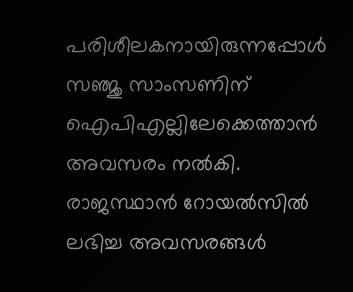പരിശീലകനായിരുന്നപ്പോള്‍ സഞ്ജു സാംസണിന് ഐപിഎല്ലിലേക്കെത്താന്‍ അവസരം നല്‍കി. രാജസ്ഥാന്‍ റോയല്‍സില്‍ ലഭിച്ച അവസരങ്ങള്‍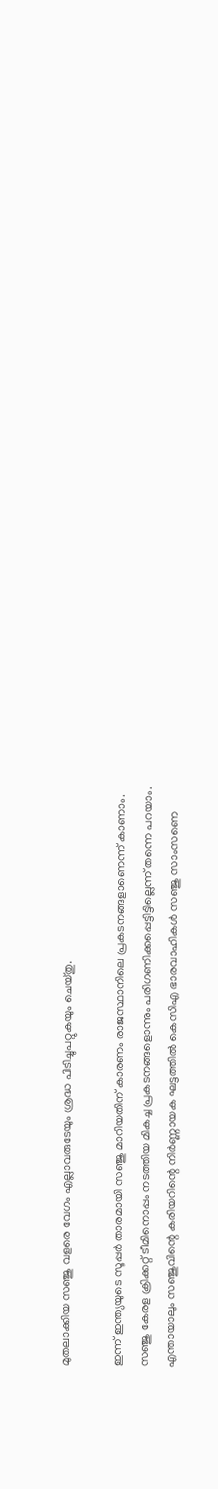മുതലാക്കിയ സഞ്ജു വളരെ വേഗം എല്ലാവരുടേയും ശ്രദ്ധ പിടിച്ചുപറ്റുകയും ചെയ്തു.

ഇന്ന് ഇന്ത്യയുടെ സൂപ്പര്‍ താരമായി സഞ്ജു മാറിയതിന് കാരണം രാജസ്ഥാനിലെ പ്രകടനങ്ങളാണെന്ന് കാണാം. സഞ്ജു കേരള ക്രിക്കറ്റ് ടീമിനൊപ്പം നടത്തിയ മികച്ച പ്രകടനങ്ങളൊന്നും പരിഗണിക്കപ്പെട്ടിട്ടില്ലെന്ന് തന്നെ പറയാം. എന്തായാലും സഞ്ജുവിന്റെ കരിയറിന്റെ നിര്‍ണ്ണായക ഘട്ടത്തില്‍ കെസിഎ ഭാരവാഹികള്‍ സഞ്ജു സാംസണെ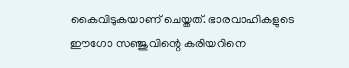കൈവിടുകയാണ് ചെയ്തത്. ഭാരവാഹികളുടെ ഈഗോ സഞ്ജുവിന്റെ കരിയറിനെ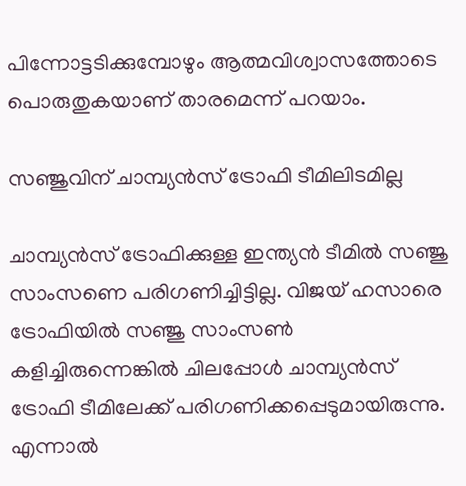പിന്നോട്ടടിക്കുമ്പോഴും ആത്മവിശ്വാസത്തോടെ പൊരുതുകയാണ് താരമെന്ന് പറയാം.

സഞ്ജുവിന് ചാമ്പ്യന്‍സ് ട്രോഫി ടീമിലിടമില്ല

ചാമ്പ്യന്‍സ് ട്രോഫിക്കുള്ള ഇന്ത്യന്‍ ടീമില്‍ സഞ്ജു സാംസണെ പരിഗണിച്ചിട്ടില്ല. വിജയ് ഹസാരെ ട്രോഫിയില്‍ സഞ്ജു സാംസണ്‍ കളിച്ചിരുന്നെങ്കില്‍ ചിലപ്പോള്‍ ചാമ്പ്യന്‍സ് ട്രോഫി ടീമിലേക്ക് പരിഗണിക്കപ്പെടുമായിരുന്നു. എന്നാല്‍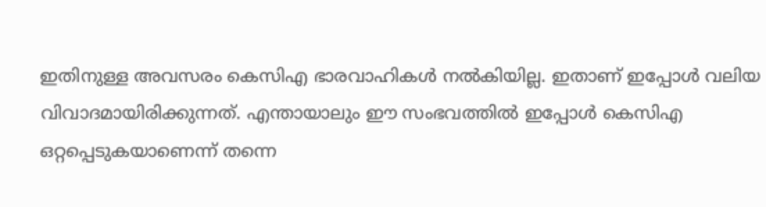ഇതിനുള്ള അവസരം കെസിഎ ഭാരവാഹികള്‍ നല്‍കിയില്ല. ഇതാണ് ഇപ്പോള്‍ വലിയ വിവാദമായിരിക്കുന്നത്. എന്തായാലും ഈ സംഭവത്തില്‍ ഇപ്പോള്‍ കെസിഎ ഒറ്റപ്പെടുകയാണെന്ന് തന്നെ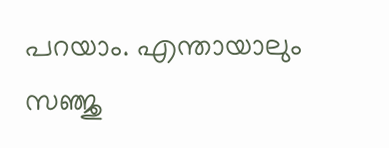പറയാം. എന്തായാലും സഞ്ജു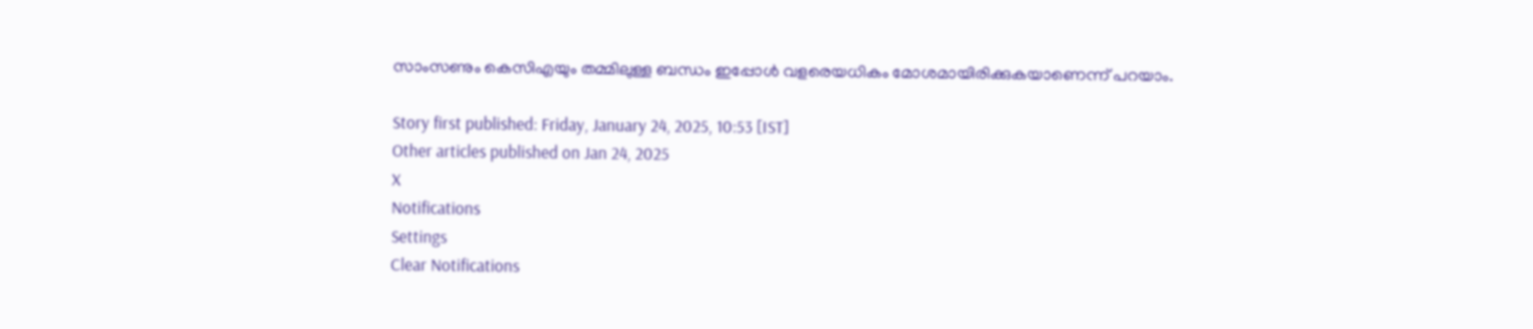സാംസണും കെസിഎയും തമ്മിലുള്ള ബന്ധം ഇപ്പോള്‍ വളരെയധികം മോശമായിരിക്കുകയാണെന്ന് പറയാം.

Story first published: Friday, January 24, 2025, 10:53 [IST]
Other articles published on Jan 24, 2025
X
Notifications
Settings
Clear Notifications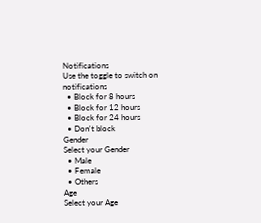Notifications
Use the toggle to switch on notifications
  • Block for 8 hours
  • Block for 12 hours
  • Block for 24 hours
  • Don't block
Gender
Select your Gender
  • Male
  • Female
  • Others
Age
Select your Age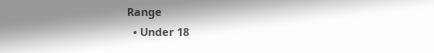Range
  • Under 18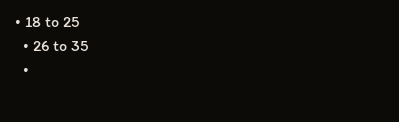• 18 to 25
  • 26 to 35
  •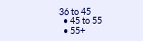36 to 45
  • 45 to 55
  • 55+